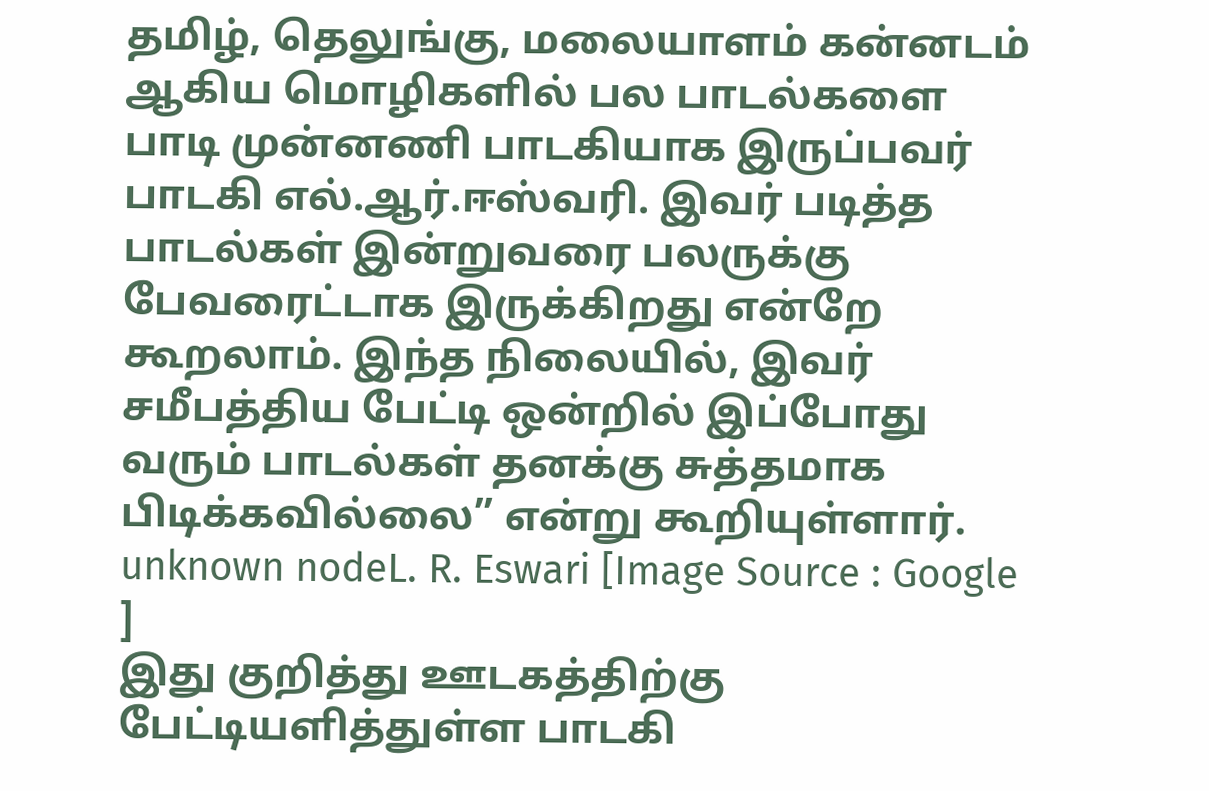தமிழ், தெலுங்கு, மலையாளம் கன்னடம் ஆகிய மொழிகளில் பல பாடல்களை பாடி முன்னணி பாடகியாக இருப்பவர் பாடகி எல்.ஆர்.ஈஸ்வரி. இவர் படித்த பாடல்கள் இன்றுவரை பலருக்கு பேவரைட்டாக இருக்கிறது என்றே கூறலாம். இந்த நிலையில், இவர் சமீபத்திய பேட்டி ஒன்றில் இப்போது வரும் பாடல்கள் தனக்கு சுத்தமாக பிடிக்கவில்லை” என்று கூறியுள்ளார்.
unknown nodeL. R. Eswari [Image Source : Google ]
இது குறித்து ஊடகத்திற்கு பேட்டியளித்துள்ள பாடகி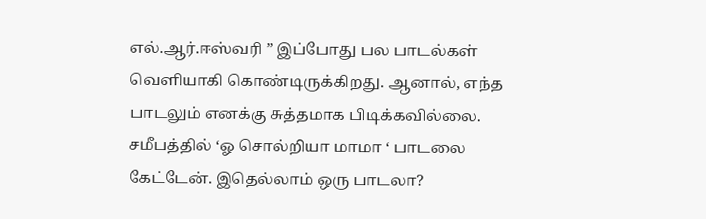எல்.ஆர்.ஈஸ்வரி ” இப்போது பல பாடல்கள் வெளியாகி கொண்டிருக்கிறது. ஆனால், எந்த பாடலும் எனக்கு சுத்தமாக பிடிக்கவில்லை. சமீபத்தில் ‘ஓ சொல்றியா மாமா ‘ பாடலை கேட்டேன். இதெல்லாம் ஒரு பாடலா?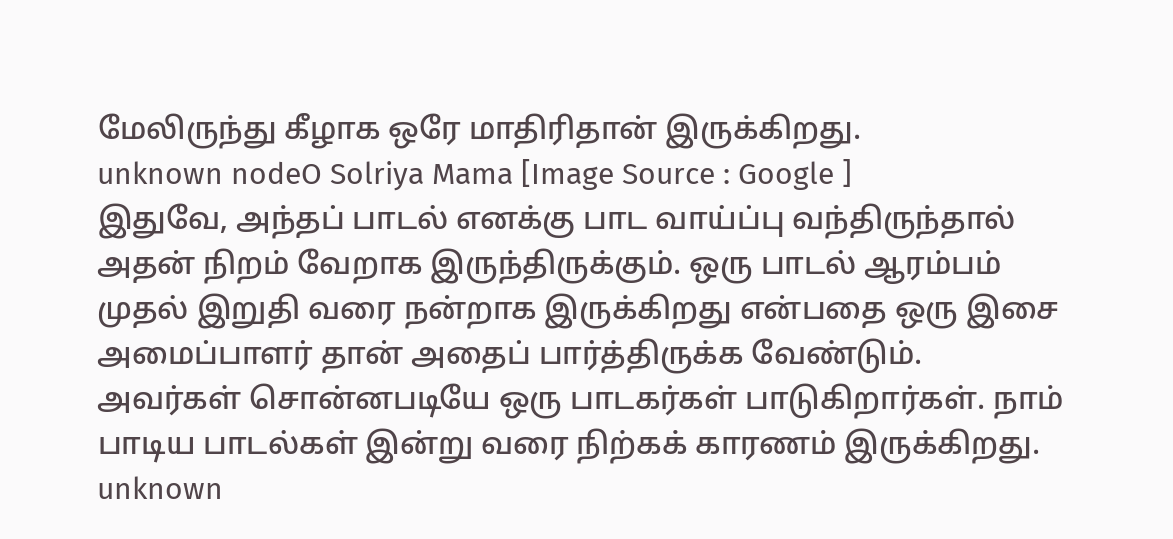மேலிருந்து கீழாக ஒரே மாதிரிதான் இருக்கிறது.
unknown nodeO Solriya Mama [Image Source : Google ]
இதுவே, அந்தப் பாடல் எனக்கு பாட வாய்ப்பு வந்திருந்தால் அதன் நிறம் வேறாக இருந்திருக்கும். ஒரு பாடல் ஆரம்பம் முதல் இறுதி வரை நன்றாக இருக்கிறது என்பதை ஒரு இசை அமைப்பாளர் தான் அதைப் பார்த்திருக்க வேண்டும். அவர்கள் சொன்னபடியே ஒரு பாடகர்கள் பாடுகிறார்கள். நாம் பாடிய பாடல்கள் இன்று வரை நிற்கக் காரணம் இருக்கிறது.
unknown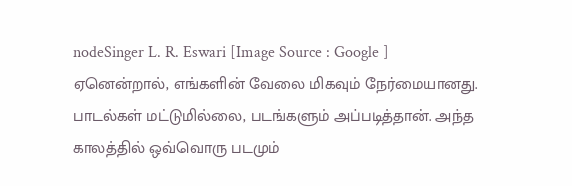nodeSinger L. R. Eswari [Image Source : Google ]
ஏனென்றால், எங்களின் வேலை மிகவும் நேர்மையானது. பாடல்கள் மட்டுமில்லை, படங்களும் அப்படித்தான். அந்த காலத்தில் ஒவ்வொரு படமும்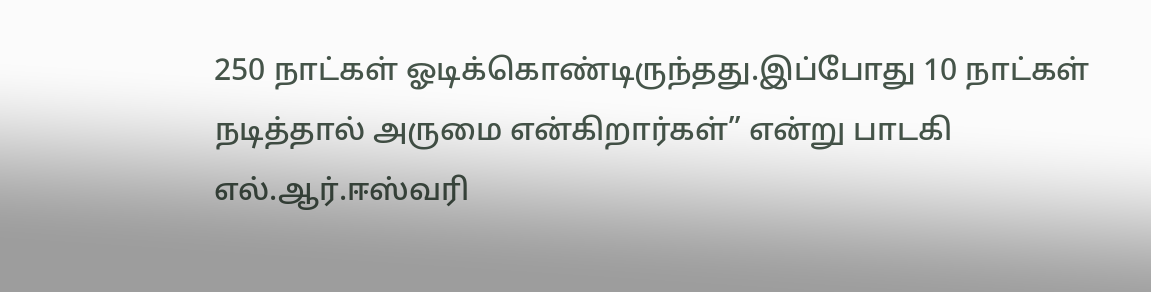250 நாட்கள் ஓடிக்கொண்டிருந்தது.இப்போது 10 நாட்கள் நடித்தால் அருமை என்கிறார்கள்” என்று பாடகி எல்.ஆர்.ஈஸ்வரி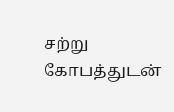சற்று கோபத்துடன்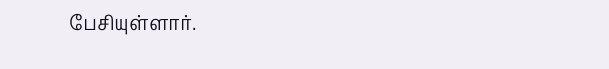பேசியுள்ளார்.